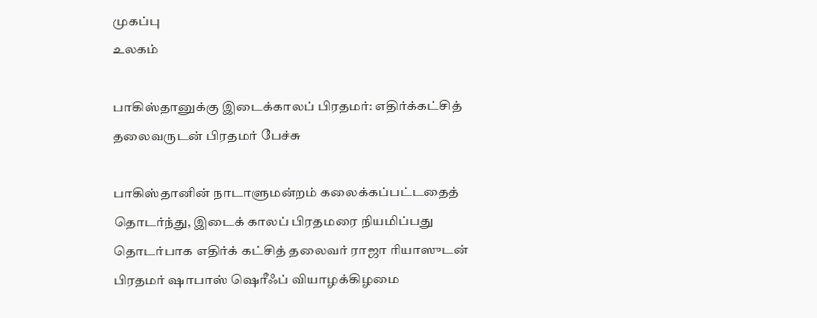முகப்பு
உலகம்

பாகிஸ்தானுக்கு இடைக்காலப் பிரதமர்: எதிர்க்கட்சித் தலைவருடன் பிரதமர் பேச்சு

பாகிஸ்தானின் நாடாளுமன்றம் கலைக்கப்பட்டதைத் தொடர்ந்து, இடைக் காலப் பிரதமரை நியமிப்பது தொடர்பாக எதிர்க் கட்சித் தலைவர் ராஜா ரியாஸுடன் பிரதமர் ஷாபாஸ் ஷெரீஃப் வியாழக்கிழமை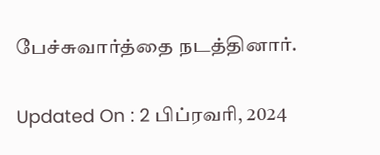பேச்சுவார்த்தை நடத்தினார்.

Updated On : 2 பிப்ரவரி, 2024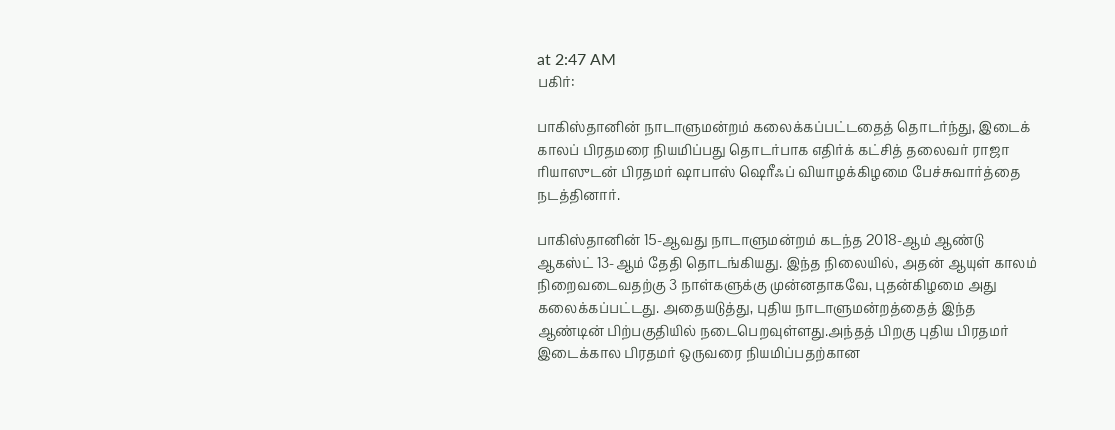at 2:47 AM
பகிர்:

பாகிஸ்தானின் நாடாளுமன்றம் கலைக்கப்பட்டதைத் தொடர்ந்து, இடைக் காலப் பிரதமரை நியமிப்பது தொடர்பாக எதிர்க் கட்சித் தலைவர் ராஜா ரியாஸுடன் பிரதமர் ஷாபாஸ் ஷெரீஃப் வியாழக்கிழமை பேச்சுவார்த்தை நடத்தினார்.

பாகிஸ்தானின் 15-ஆவது நாடாளுமன்றம் கடந்த 2018-ஆம் ஆண்டு ஆகஸ்ட் 13-ஆம் தேதி தொடங்கியது. இந்த நிலையில், அதன் ஆயுள் காலம் நிறைவடைவதற்கு 3 நாள்களுக்கு முன்னதாகவே, புதன்கிழமை அது கலைக்கப்பட்டது. அதையடுத்து, புதிய நாடாளுமன்றத்தைத் இந்த ஆண்டின் பிற்பகுதியில் நடைபெறவுள்ளது.அந்தத் பிறகு புதிய பிரதமர் இடைக்கால பிரதமர் ஒருவரை நியமிப்பதற்கான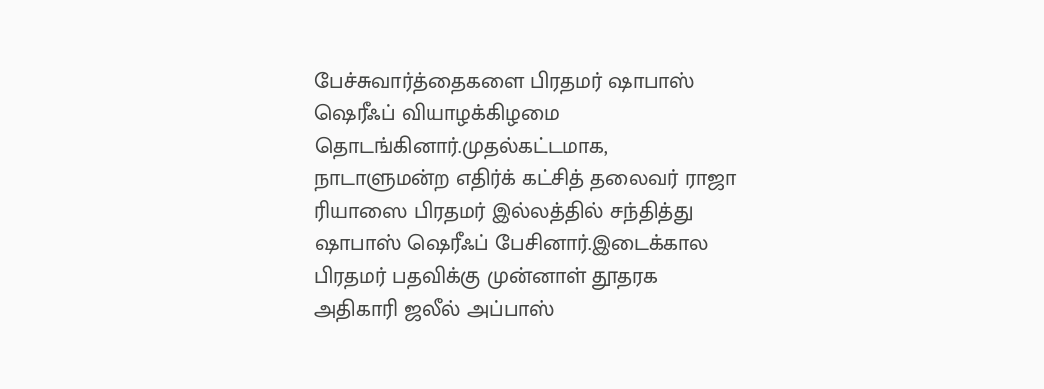பேச்சுவார்த்தைகளை பிரதமர் ஷாபாஸ் ஷெரீஃப் வியாழக்கிழமை தொடங்கினார்.முதல்கட்டமாக, நாடாளுமன்ற எதிர்க் கட்சித் தலைவர் ராஜா ரியாஸை பிரதமர் இல்லத்தில் சந்தித்து ஷாபாஸ் ஷெரீஃப் பேசினார்.இடைக்கால பிரதமர் பதவிக்கு முன்னாள் தூதரக அதிகாரி ஜலீல் அப்பாஸ்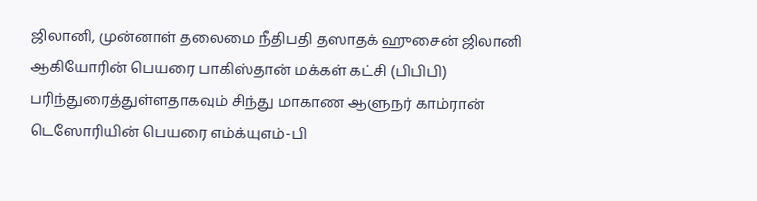ஜிலானி, முன்னாள் தலைமை நீதிபதி தஸாதக் ஹுசைன் ஜிலானி ஆகியோரின் பெயரை பாகிஸ்தான் மக்கள் கட்சி (பிபிபி) பரிந்துரைத்துள்ளதாகவும் சிந்து மாகாண ஆளுநர் காம்ரான் டெஸோரியின் பெயரை எம்க்யுஎம்-பி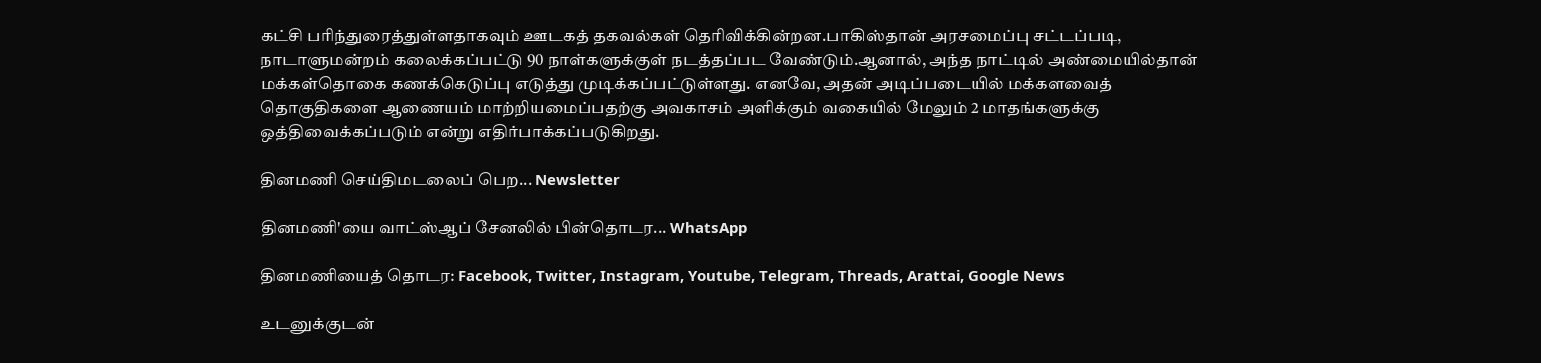கட்சி பரிந்துரைத்துள்ளதாகவும் ஊடகத் தகவல்கள் தெரிவிக்கின்றன.பாகிஸ்தான் அரசமைப்பு சட்டப்படி, நாடாளுமன்றம் கலைக்கப்பட்டு 90 நாள்களுக்குள் நடத்தப்பட வேண்டும்.ஆனால், அந்த நாட்டில் அண்மையில்தான் மக்கள்தொகை கணக்கெடுப்பு எடுத்து முடிக்கப்பட்டுள்ளது. எனவே, அதன் அடிப்படையில் மக்களவைத் தொகுதிகளை ஆணையம் மாற்றியமைப்பதற்கு அவகாசம் அளிக்கும் வகையில் மேலும் 2 மாதங்களுக்கு ஒத்திவைக்கப்படும் என்று எதிர்பாக்கப்படுகிறது.

தினமணி செய்திமடலைப் பெற... Newsletter

தினமணி'யை வாட்ஸ்ஆப் சேனலில் பின்தொடர... WhatsApp

தினமணியைத் தொடர: Facebook, Twitter, Instagram, Youtube, Telegram, Threads, Arattai, Google News

உடனுக்குடன்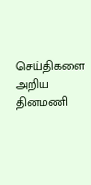செய்திகளை அறிய தினமணி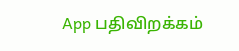App பதிவிறக்கம்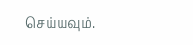செய்யவும்.